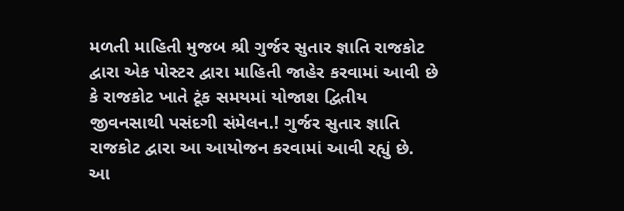મળતી માહિતી મુજબ શ્રી ગુર્જર સુતાર જ્ઞાતિ રાજકોટ દ્વારા એક પોસ્ટર દ્વારા માહિતી જાહેર કરવામાં આવી છે કે રાજકોટ ખાતે ટૂંક સમયમાં યોજાશ દ્વિતીય જીવનસાથી પસંદગી સંમેલન.! ગુર્જર સુતાર જ્ઞાતિ રાજકોટ દ્વારા આ આયોજન કરવામાં આવી રહ્યું છે. આ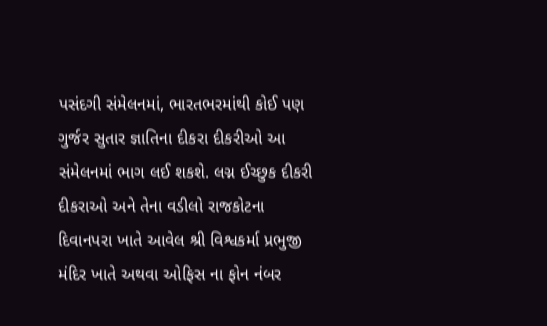પસંદગી સંમેલનમાં, ભારતભરમાંથી કોઈ પણ ગુર્જર સુતાર જ્ઞાતિના દીકરા દીકરીઓ આ સંમેલનમાં ભાગ લઈ શકશે. લગ્ન ઈચ્છુક દીકરી દીકરાઓ અને તેના વડીલો રાજકોટના દિવાનપરા ખાતે આવેલ શ્રી વિશ્વકર્મા પ્રભુજી મંદિર ખાતે અથવા ઓફિસ ના ફોન નંબર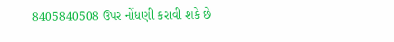8405840508 ઉપર નોંધણી કરાવી શકે છે